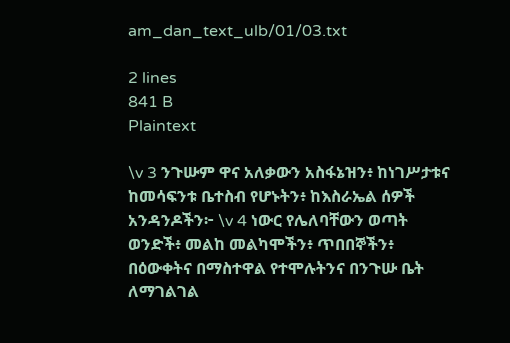am_dan_text_ulb/01/03.txt

2 lines
841 B
Plaintext

\v 3 ንጉሡም ዋና አለቃውን አስፋኔዝን፥ ከነገሥታቱና ከመሳፍንቱ ቤተስብ የሆኑትን፥ ከእስራኤል ሰዎች አንዳንዶችን፦ \v 4 ነውር የሌለባቸውን ወጣት ወንድች፥ መልከ መልካሞችን፥ ጥበበኞችን፥ በዕውቀትና በማስተዋል የተሞሉትንና በንጉሡ ቤት ለማገልገል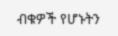ብቁዎች የሆኑትን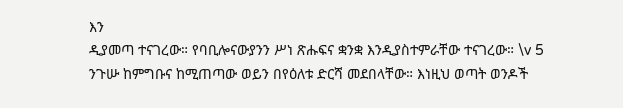እን
ዲያመጣ ተናገረው። የባቢሎናውያንን ሥነ ጽሑፍና ቋንቋ እንዲያስተምራቸው ተናገረው። \v 5 ንጉሡ ከምግቡና ከሚጠጣው ወይን በየዕለቱ ድርሻ መደበላቸው። እነዚህ ወጣት ወንዶች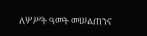ለሦሥት ዓመት መሠልጠንና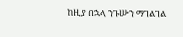ከዚያ በኋላ ንጉሡን ማገልገል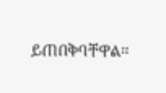ይጠበቅባቸዋል።